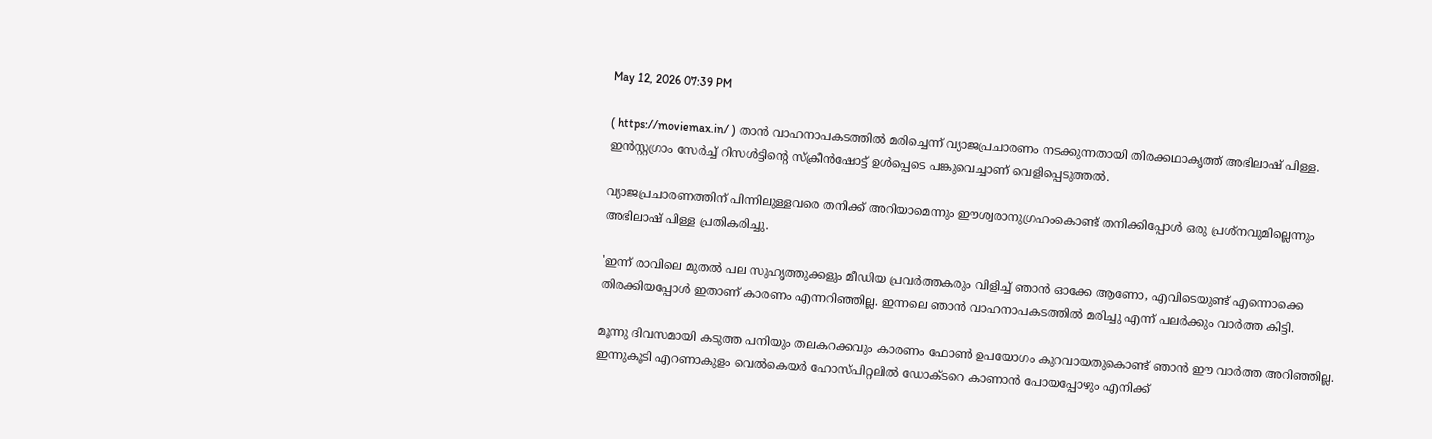May 12, 2026 07:39 PM

( https://moviemax.in/ ) താൻ വാഹനാപകടത്തിൽ മരിച്ചെന്ന് വ്യാജപ്രചാരണം നടക്കുന്നതായി തിരക്കഥാകൃത്ത് അഭിലാഷ് പിള്ള. ഇൻസ്റ്റഗ്രാം സേർച്ച് റിസൾട്ടിന്റെ സ്‌ക്രീൻഷോട്ട് ഉൾപ്പെടെ പങ്കുവെച്ചാണ് വെളിപ്പെടുത്തൽ.

വ്യാജപ്രചാരണത്തിന് പിന്നിലുള്ളവരെ തനിക്ക് അറിയാമെന്നും ഈശ്വരാനുഗ്രഹംകൊണ്ട് തനിക്കിപ്പോൾ ഒരു പ്രശ്‌നവുമില്ലെന്നും അഭിലാഷ് പിള്ള പ്രതികരിച്ചു.

'ഇന്ന് രാവിലെ മുതൽ പല സുഹൃത്തുക്കളും മീഡിയ പ്രവർത്തകരും വിളിച്ച് ഞാൻ ഓക്കേ ആണോ, എവിടെയുണ്ട് എന്നൊക്കെ തിരക്കിയപ്പോൾ ഇതാണ് കാരണം എന്നറിഞ്ഞില്ല. ഇന്നലെ ഞാൻ വാഹനാപകടത്തിൽ മരിച്ചു എന്ന് പലർക്കും വാർത്ത കിട്ടി.

മൂന്നു ദിവസമായി കടുത്ത പനിയും തലകറക്കവും കാരണം ഫോൺ ഉപയോഗം കുറവായതുകൊണ്ട് ഞാൻ ഈ വാർത്ത അറിഞ്ഞില്ല. ഇന്നുകൂടി എറണാകുളം വെൽകെയർ ഹോസ്പിറ്റലിൽ ഡോക്ടറെ കാണാൻ പോയപ്പോഴും എനിക്ക്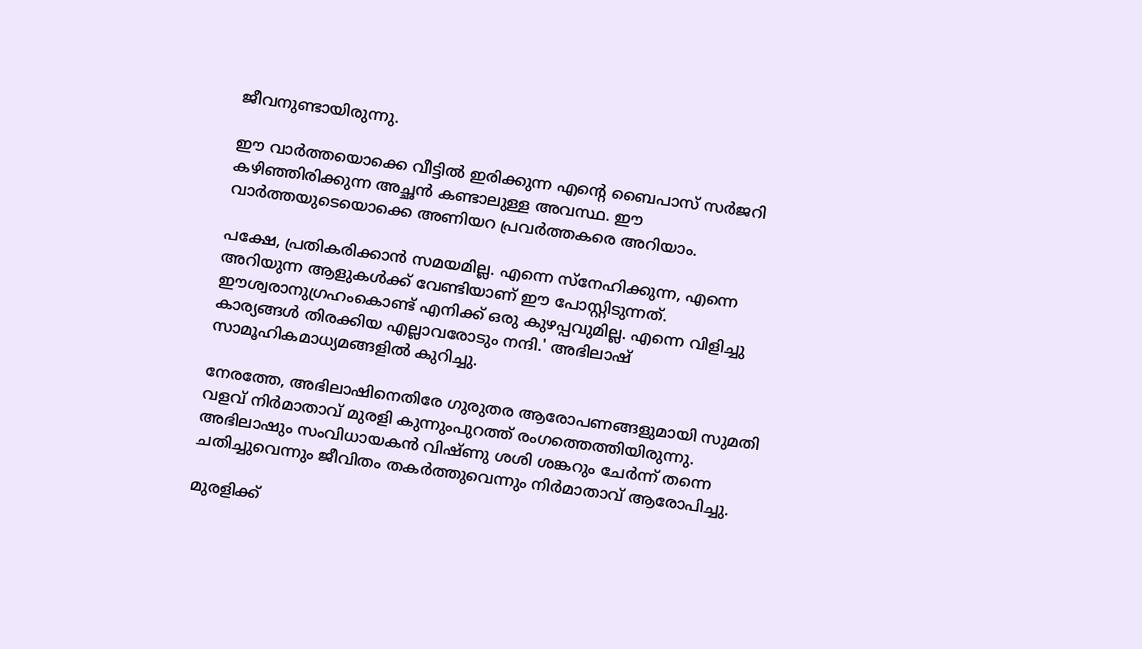ജീവനുണ്ടായിരുന്നു.

ഈ വാർത്തയൊക്കെ വീട്ടിൽ ഇരിക്കുന്ന എന്റെ ബൈപാസ് സർജറി കഴിഞ്ഞിരിക്കുന്ന അച്ഛൻ കണ്ടാലുള്ള അവസ്ഥ. ഈ വാർത്തയുടെയൊക്കെ അണിയറ പ്രവർത്തകരെ അറിയാം.

പക്ഷേ, പ്രതികരിക്കാൻ സമയമില്ല. എന്നെ സ്‌നേഹിക്കുന്ന, എന്നെ അറിയുന്ന ആളുകൾക്ക് വേണ്ടിയാണ് ഈ പോസ്റ്റിടുന്നത്. ഈശ്വരാനുഗ്രഹംകൊണ്ട് എനിക്ക് ഒരു കുഴപ്പവുമില്ല. എന്നെ വിളിച്ചു കാര്യങ്ങൾ തിരക്കിയ എല്ലാവരോടും നന്ദി.' അഭിലാഷ് സാമൂഹികമാധ്യമങ്ങളിൽ കുറിച്ചു.

നേരത്തേ, അഭിലാഷിനെതിരേ ഗുരുതര ആരോപണങ്ങളുമായി സുമതി വളവ് നിർമാതാവ് മുരളി കുന്നുംപുറത്ത് രംഗത്തെത്തിയിരുന്നു. അഭിലാഷും സംവിധായകൻ വിഷ്ണു ശശി ശങ്കറും ചേർന്ന് തന്നെ ചതിച്ചുവെന്നും ജീവിതം തകർത്തുവെന്നും നിർമാതാവ് ആരോപിച്ചു.

മുരളിക്ക്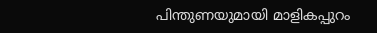പിന്തുണയുമായി മാളികപ്പുറം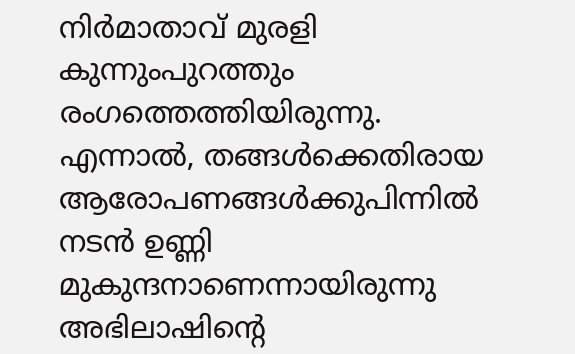നിർമാതാവ് മുരളി കുന്നുംപുറത്തും രംഗത്തെത്തിയിരുന്നു. എന്നാൽ, തങ്ങൾക്കെതിരായ ആരോപണങ്ങൾക്കുപിന്നിൽ നടൻ ഉണ്ണി മുകുന്ദനാണെന്നായിരുന്നു അഭിലാഷിന്റെ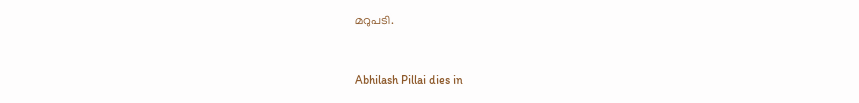മറുപടി.


Abhilash Pillai dies in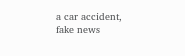a car accident, fake news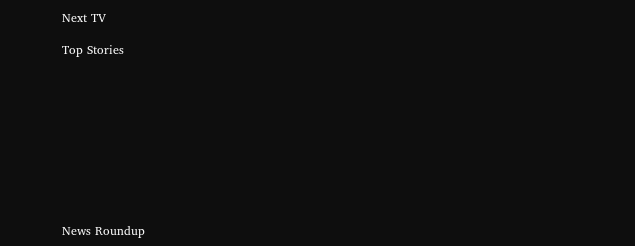Next TV

Top Stories










News Roundup